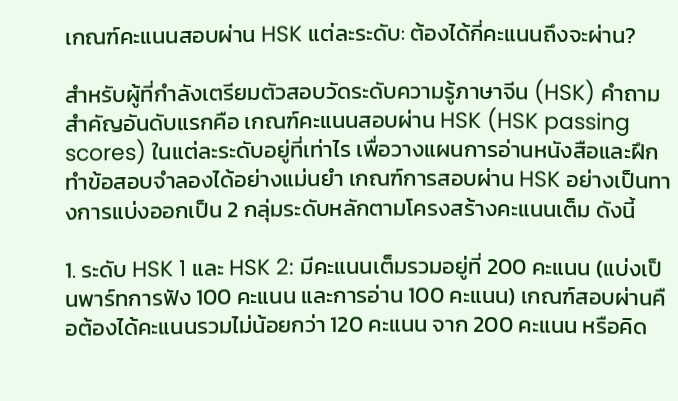เกณฑ์คะแนนสอบผ่าน HSK แต่ละระดับ: ต้องได้กี่คะแนนถึงจะผ่าน?

สำหรับผู้ที่กำลังเตรียมตัวสอบวัดระดับความรู้ภาษาจีน (HSK) คำถามสำคัญอันดับแรกคือ เกณฑ์คะแนนสอบผ่าน HSK (HSK passing scores) ในแต่ละระดับอยู่ที่เท่าไร เพื่อวางแผนการอ่านหนังสือและฝึกทำข้อสอบจำลองได้อย่างแม่นยำ เกณฑ์การสอบผ่าน HSK อย่างเป็นทางการแบ่งออกเป็น 2 กลุ่มระดับหลักตามโครงสร้างคะแนนเต็ม ดังนี้

1. ระดับ HSK 1 และ HSK 2: มีคะแนนเต็มรวมอยู่ที่ 200 คะแนน (แบ่งเป็นพาร์ทการฟัง 100 คะแนน และการอ่าน 100 คะแนน) เกณฑ์สอบผ่านคือต้องได้คะแนนรวมไม่น้อยกว่า 120 คะแนน จาก 200 คะแนน หรือคิด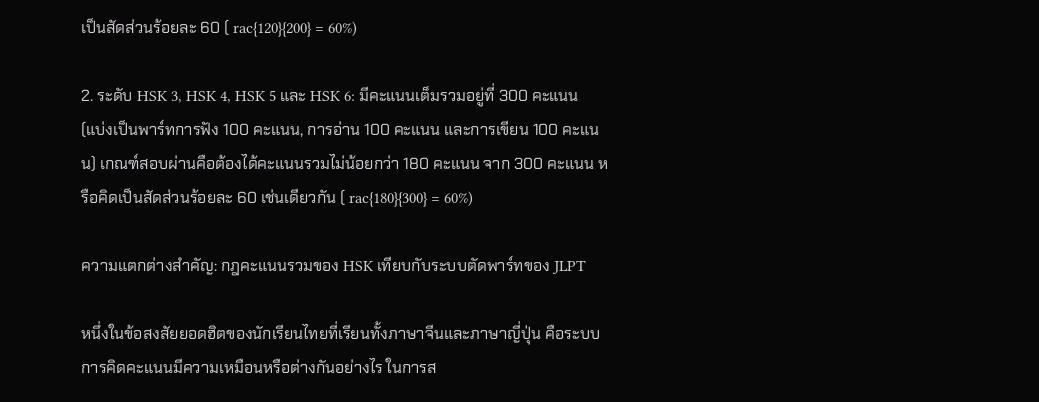เป็นสัดส่วนร้อยละ 60 ( rac{120}{200} = 60%)

2. ระดับ HSK 3, HSK 4, HSK 5 และ HSK 6: มีคะแนนเต็มรวมอยู่ที่ 300 คะแนน (แบ่งเป็นพาร์ทการฟัง 100 คะแนน, การอ่าน 100 คะแนน และการเขียน 100 คะแนน) เกณฑ์สอบผ่านคือต้องได้คะแนนรวมไม่น้อยกว่า 180 คะแนน จาก 300 คะแนน หรือคิดเป็นสัดส่วนร้อยละ 60 เช่นเดียวกัน ( rac{180}{300} = 60%)

ความแตกต่างสำคัญ: กฎคะแนนรวมของ HSK เทียบกับระบบตัดพาร์ทของ JLPT

หนึ่งในข้อสงสัยยอดฮิตของนักเรียนไทยที่เรียนทั้งภาษาจีนและภาษาญี่ปุ่น คือระบบการคิดคะแนนมีความเหมือนหรือต่างกันอย่างไร ในการส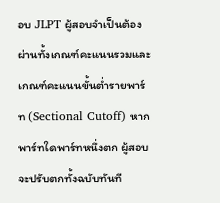อบ JLPT ผู้สอบจำเป็นต้องผ่านทั้งเกณฑ์คะแนนรวมและเกณฑ์คะแนนขั้นต่ำรายพาร์ท (Sectional Cutoff) หากพาร์ทใดพาร์ทหนึ่งตก ผู้สอบจะปรับตกทั้งฉบับทันที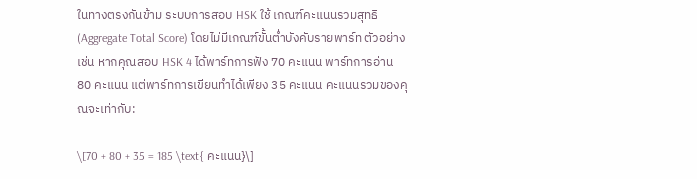ในทางตรงกันข้าม ระบบการสอบ HSK ใช้ เกณฑ์คะแนนรวมสุทธิ (Aggregate Total Score) โดยไม่มีเกณฑ์ขั้นต่ำบังคับรายพาร์ท ตัวอย่างเช่น หากคุณสอบ HSK 4 ได้พาร์ทการฟัง 70 คะแนน พาร์ทการอ่าน 80 คะแนน แต่พาร์ทการเขียนทำได้เพียง 35 คะแนน คะแนนรวมของคุณจะเท่ากับ:

\[70 + 80 + 35 = 185 \text{ คะแนน}\]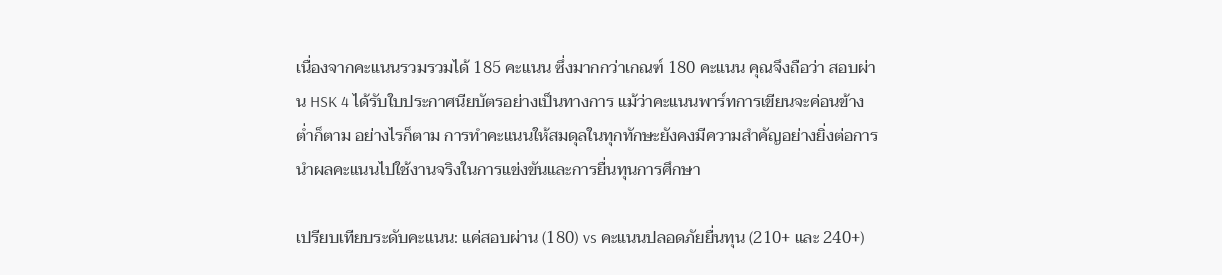เนื่องจากคะแนนรวมรวมได้ 185 คะแนน ซึ่งมากกว่าเกณฑ์ 180 คะแนน คุณจึงถือว่า สอบผ่าน HSK 4 ได้รับใบประกาศนียบัตรอย่างเป็นทางการ แม้ว่าคะแนนพาร์ทการเขียนจะค่อนข้างต่ำก็ตาม อย่างไรก็ตาม การทำคะแนนให้สมดุลในทุกทักษะยังคงมีความสำคัญอย่างยิ่งต่อการนำผลคะแนนไปใช้งานจริงในการแข่งขันและการยื่นทุนการศึกษา

เปรียบเทียบระดับคะแนน: แค่สอบผ่าน (180) vs คะแนนปลอดภัยยื่นทุน (210+ และ 240+)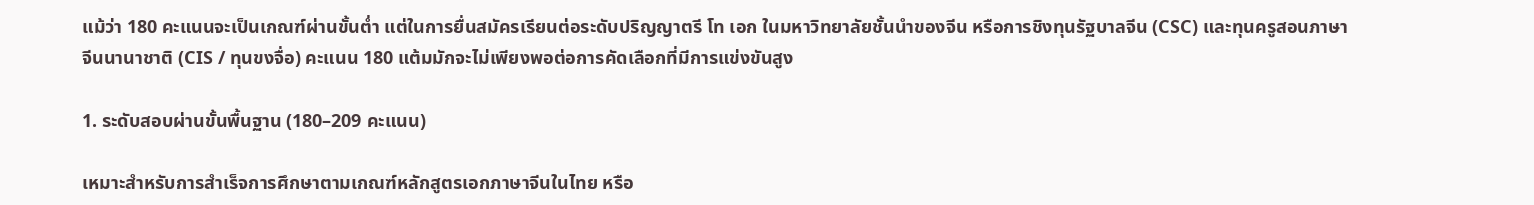แม้ว่า 180 คะแนนจะเป็นเกณฑ์ผ่านขั้นต่ำ แต่ในการยื่นสมัครเรียนต่อระดับปริญญาตรี โท เอก ในมหาวิทยาลัยชั้นนำของจีน หรือการชิงทุนรัฐบาลจีน (CSC) และทุนครูสอนภาษาจีนนานาชาติ (CIS / ทุนขงจื่อ) คะแนน 180 แต้มมักจะไม่เพียงพอต่อการคัดเลือกที่มีการแข่งขันสูง

1. ระดับสอบผ่านขั้นพื้นฐาน (180–209 คะแนน)

เหมาะสำหรับการสำเร็จการศึกษาตามเกณฑ์หลักสูตรเอกภาษาจีนในไทย หรือ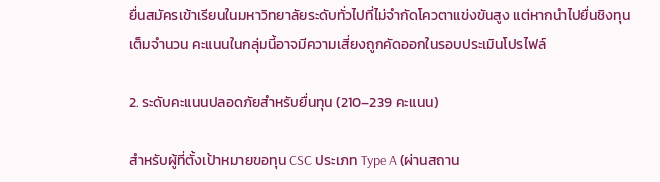ยื่นสมัครเข้าเรียนในมหาวิทยาลัยระดับทั่วไปที่ไม่จำกัดโควตาแข่งขันสูง แต่หากนำไปยื่นชิงทุนเต็มจำนวน คะแนนในกลุ่มนี้อาจมีความเสี่ยงถูกคัดออกในรอบประเมินโปรไฟล์

2. ระดับคะแนนปลอดภัยสำหรับยื่นทุน (210–239 คะแนน)

สำหรับผู้ที่ตั้งเป้าหมายขอทุน CSC ประเภท Type A (ผ่านสถาน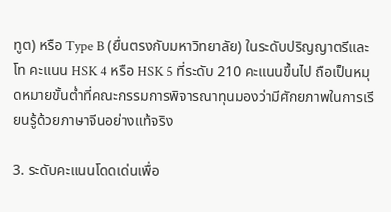ทูต) หรือ Type B (ยื่นตรงกับมหาวิทยาลัย) ในระดับปริญญาตรีและโท คะแนน HSK 4 หรือ HSK 5 ที่ระดับ 210 คะแนนขึ้นไป ถือเป็นหมุดหมายขั้นต่ำที่คณะกรรมการพิจารณาทุนมองว่ามีศักยภาพในการเรียนรู้ด้วยภาษาจีนอย่างแท้จริง

3. ระดับคะแนนโดดเด่นเพื่อ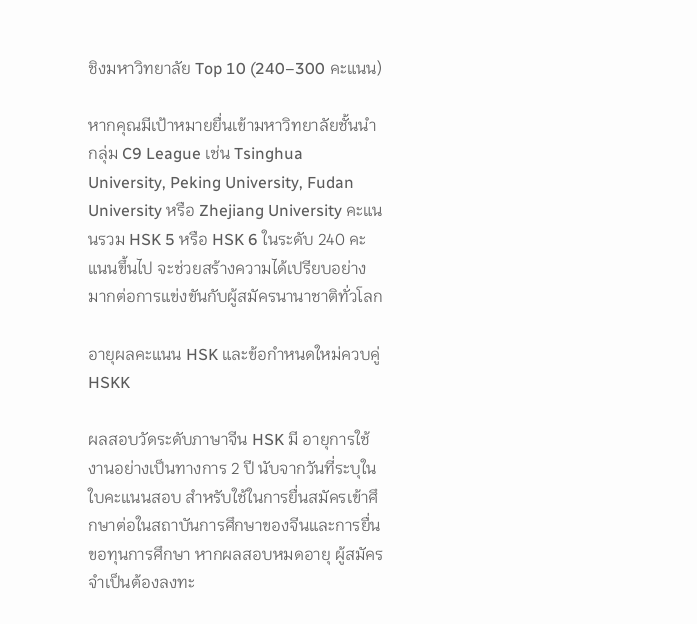ชิงมหาวิทยาลัย Top 10 (240–300 คะแนน)

หากคุณมีเป้าหมายยื่นเข้ามหาวิทยาลัยชั้นนำกลุ่ม C9 League เช่น Tsinghua University, Peking University, Fudan University หรือ Zhejiang University คะแนนรวม HSK 5 หรือ HSK 6 ในระดับ 240 คะแนนขึ้นไป จะช่วยสร้างความได้เปรียบอย่างมากต่อการแข่งขันกับผู้สมัครนานาชาติทั่วโลก

อายุผลคะแนน HSK และข้อกำหนดใหม่ควบคู่ HSKK

ผลสอบวัดระดับภาษาจีน HSK มี อายุการใช้งานอย่างเป็นทางการ 2 ปี นับจากวันที่ระบุในใบคะแนนสอบ สำหรับใช้ในการยื่นสมัครเข้าศึกษาต่อในสถาบันการศึกษาของจีนและการยื่นขอทุนการศึกษา หากผลสอบหมดอายุ ผู้สมัครจำเป็นต้องลงทะ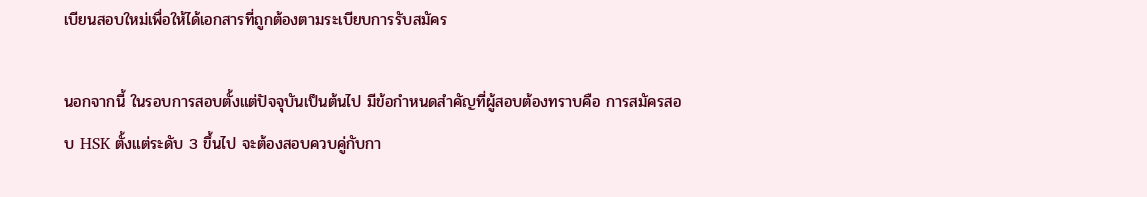เบียนสอบใหม่เพื่อให้ได้เอกสารที่ถูกต้องตามระเบียบการรับสมัคร

นอกจากนี้ ในรอบการสอบตั้งแต่ปัจจุบันเป็นต้นไป มีข้อกำหนดสำคัญที่ผู้สอบต้องทราบคือ การสมัครสอบ HSK ตั้งแต่ระดับ 3 ขึ้นไป จะต้องสอบควบคู่กับกา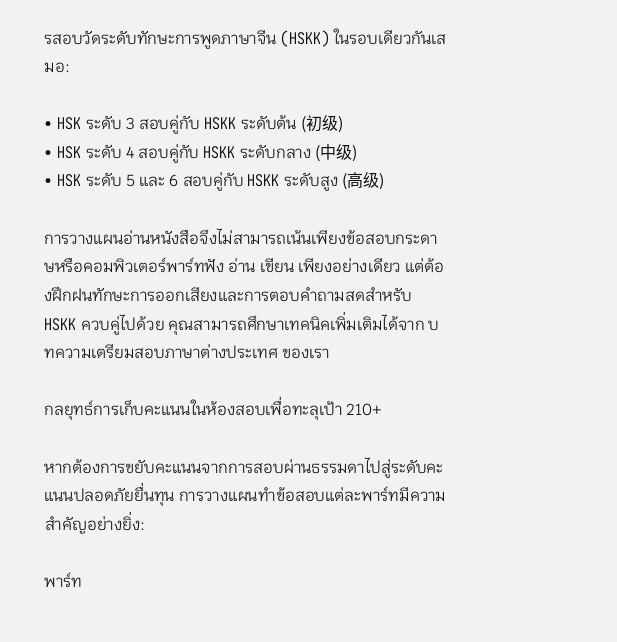รสอบวัดระดับทักษะการพูดภาษาจีน (HSKK) ในรอบเดียวกันเสมอ:

• HSK ระดับ 3 สอบคู่กับ HSKK ระดับต้น (初级)
• HSK ระดับ 4 สอบคู่กับ HSKK ระดับกลาง (中级)
• HSK ระดับ 5 และ 6 สอบคู่กับ HSKK ระดับสูง (高级)

การวางแผนอ่านหนังสือจึงไม่สามารถเน้นเพียงข้อสอบกระดาษหรือคอมพิวเตอร์พาร์ทฟัง อ่าน เขียน เพียงอย่างเดียว แต่ต้องฝึกฝนทักษะการออกเสียงและการตอบคำถามสดสำหรับ HSKK ควบคู่ไปด้วย คุณสามารถศึกษาเทคนิคเพิ่มเติมได้จาก บทความเตรียมสอบภาษาต่างประเทศ ของเรา

กลยุทธ์การเก็บคะแนนในห้องสอบเพื่อทะลุเป้า 210+

หากต้องการขยับคะแนนจากการสอบผ่านธรรมดาไปสู่ระดับคะแนนปลอดภัยยื่นทุน การวางแผนทำข้อสอบแต่ละพาร์ทมีความสำคัญอย่างยิ่ง:

พาร์ท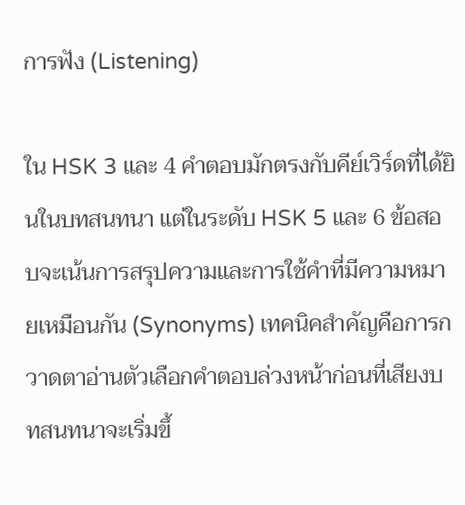การฟัง (Listening)

ใน HSK 3 และ 4 คำตอบมักตรงกับคีย์เวิร์ดที่ได้ยินในบทสนทนา แต่ในระดับ HSK 5 และ 6 ข้อสอบจะเน้นการสรุปความและการใช้คำที่มีความหมายเหมือนกัน (Synonyms) เทคนิคสำคัญคือการกวาดตาอ่านตัวเลือกคำตอบล่วงหน้าก่อนที่เสียงบทสนทนาจะเริ่มขึ้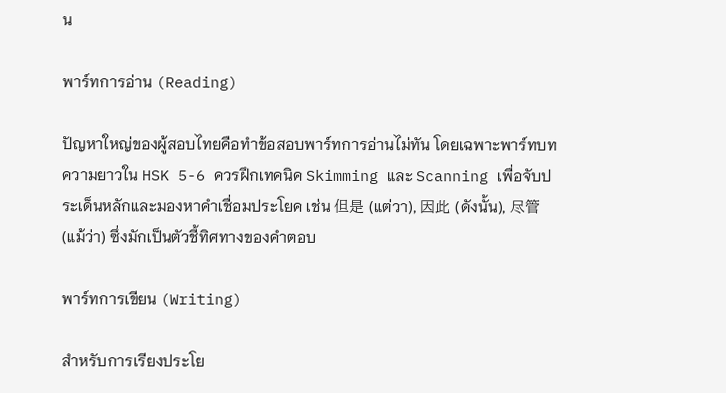น

พาร์ทการอ่าน (Reading)

ปัญหาใหญ่ของผู้สอบไทยคือทำข้อสอบพาร์ทการอ่านไม่ทัน โดยเฉพาะพาร์ทบทความยาวใน HSK 5-6 ควรฝึกเทคนิค Skimming และ Scanning เพื่อจับประเด็นหลักและมองหาคำเชื่อมประโยค เช่น 但是 (แต่วา), 因此 (ดังนั้น), 尽管 (แม้ว่า) ซึ่งมักเป็นตัวชี้ทิศทางของคำตอบ

พาร์ทการเขียน (Writing)

สำหรับการเรียงประโย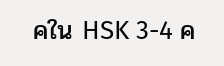คใน HSK 3-4 ค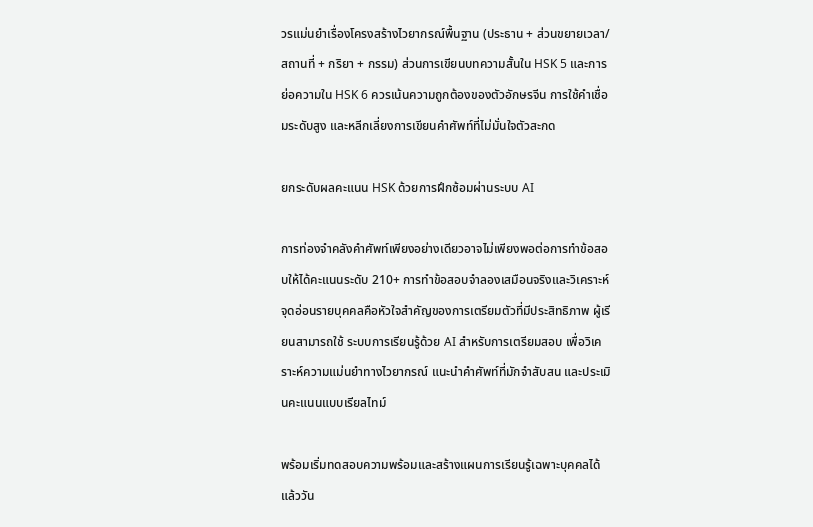วรแม่นยำเรื่องโครงสร้างไวยากรณ์พื้นฐาน (ประธาน + ส่วนขยายเวลา/สถานที่ + กริยา + กรรม) ส่วนการเขียนบทความสั้นใน HSK 5 และการย่อความใน HSK 6 ควรเน้นความถูกต้องของตัวอักษรจีน การใช้คำเชื่อมระดับสูง และหลีกเลี่ยงการเขียนคำศัพท์ที่ไม่มั่นใจตัวสะกด

ยกระดับผลคะแนน HSK ด้วยการฝึกซ้อมผ่านระบบ AI

การท่องจำคลังคำศัพท์เพียงอย่างเดียวอาจไม่เพียงพอต่อการทำข้อสอบให้ได้คะแนนระดับ 210+ การทำข้อสอบจำลองเสมือนจริงและวิเคราะห์จุดอ่อนรายบุคคลคือหัวใจสำคัญของการเตรียมตัวที่มีประสิทธิภาพ ผู้เรียนสามารถใช้ ระบบการเรียนรู้ด้วย AI สำหรับการเตรียมสอบ เพื่อวิเคราะห์ความแม่นยำทางไวยากรณ์ แนะนำคำศัพท์ที่มักจำสับสน และประเมินคะแนนแบบเรียลไทม์

พร้อมเริ่มทดสอบความพร้อมและสร้างแผนการเรียนรู้เฉพาะบุคคลได้แล้ววัน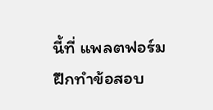นี้ที่ แพลตฟอร์มฝึกทำข้อสอบ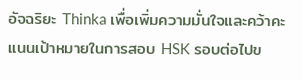อัจฉริยะ Thinka เพื่อเพิ่มความมั่นใจและคว้าคะแนนเป้าหมายในการสอบ HSK รอบต่อไปข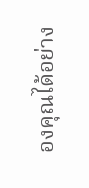องคุณได้อย่าง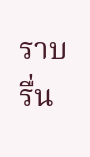ราบรื่น